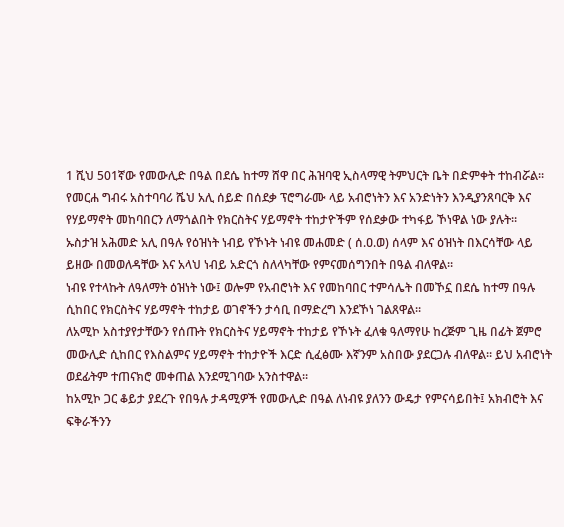1 ሺህ 501ኛው የመውሊድ በዓል በደሴ ከተማ ሸዋ በር ሕዝባዊ ኢስላማዊ ትምህርት ቤት በድምቀት ተከብሯል።
የመርሐ ግብሩ አስተባባሪ ሼህ አሊ ሰይድ በሰደቃ ፕሮግራሙ ላይ አብሮነትን እና አንድነትን እንዲያንጸባርቅ እና የሃይማኖት መከባበርን ለማጎልበት የክርስትና ሃይማኖት ተከታዮችም የሰደቃው ተካፋይ ኾነዋል ነው ያሉት።
ኡስታዝ አሕመድ አሊ በዓሉ የዕዝነት ነብይ የኾኑት ነብዩ መሐመድ ( ሰ.ዐ.ወ) ሰላም እና ዕዝነት በእርሳቸው ላይ ይዘው በመወለዳቸው እና አላህ ነብይ አድርጎ ስለላካቸው የምናመሰግንበት በዓል ብለዋል።
ነብዩ የተላኩት ለዓለማት ዕዝነት ነው፤ ወሎም የአብሮነት እና የመከባበር ተምሳሌት በመኾኗ በደሴ ከተማ በዓሉ ሲከበር የክርስትና ሃይማኖት ተከታይ ወገኖችን ታሳቢ በማድረግ እንደኾነ ገልጸዋል።
ለአሚኮ አስተያየታቸውን የሰጡት የክርስትና ሃይማኖት ተከታይ የኾኑት ፈለቁ ዓለማየሁ ከረጅም ጊዜ በፊት ጀምሮ መውሊድ ሲከበር የእስልምና ሃይማኖት ተከታዮች እርድ ሲፈፅሙ እኛንም አስበው ያደርጋሉ ብለዋል። ይህ አብሮነት ወደፊትም ተጠናክሮ መቀጠል እንደሚገባው አንስተዋል።
ከአሚኮ ጋር ቆይታ ያደረጉ የበዓሉ ታዳሚዎች የመውሊድ በዓል ለነብዩ ያለንን ውዴታ የምናሳይበት፤ አክብሮት እና ፍቅራችንን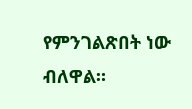የምንገልጽበት ነው ብለዋል።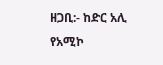ዘጋቢ:- ከድር አሊ
የአሚኮ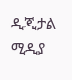ዲጂታል ሚዲያ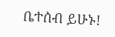ቤተሰብ ይሁኑ!